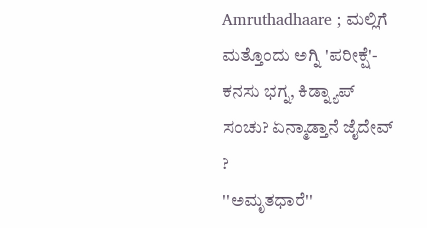Amruthadhaare ; ಮಲ್ಲಿಗೆ ಮತ್ತೊಂದು ಅಗ್ನಿ 'ಪರೀಕ್ಷೆ'- ಕನಸು ಭಗ್ನ, ಕಿಡ್ನ್ಯಾಪ್ ಸಂಚು? ಏನ್ಮಾಡ್ತಾನೆ ಜೈದೇವ್ ?
''ಅಮೃತಧಾರೆ''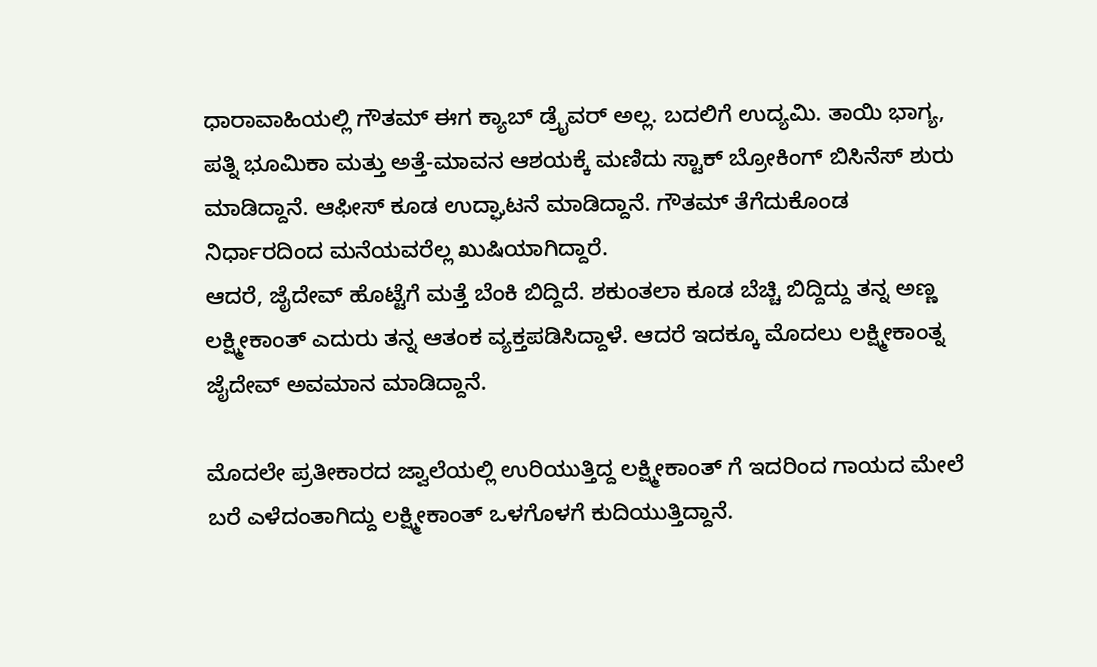ಧಾರಾವಾಹಿಯಲ್ಲಿ ಗೌತಮ್ ಈಗ ಕ್ಯಾಬ್ ಡ್ರೈವರ್ ಅಲ್ಲ. ಬದಲಿಗೆ ಉದ್ಯಮಿ. ತಾಯಿ ಭಾಗ್ಯ, ಪತ್ನಿ ಭೂಮಿಕಾ ಮತ್ತು ಅತ್ತೆ-ಮಾವನ ಆಶಯಕ್ಕೆ ಮಣಿದು ಸ್ಟಾಕ್ ಬ್ರೋಕಿಂಗ್ ಬಿಸಿನೆಸ್ ಶುರು ಮಾಡಿದ್ದಾನೆ. ಆಫೀಸ್ ಕೂಡ ಉದ್ಘಾಟನೆ ಮಾಡಿದ್ದಾನೆ. ಗೌತಮ್ ತೆಗೆದುಕೊಂಡ ನಿರ್ಧಾರದಿಂದ ಮನೆಯವರೆಲ್ಲ ಖುಷಿಯಾಗಿದ್ದಾರೆ.
ಆದರೆ, ಜೈದೇವ್ ಹೊಟ್ಟೆಗೆ ಮತ್ತೆ ಬೆಂಕಿ ಬಿದ್ದಿದೆ. ಶಕುಂತಲಾ ಕೂಡ ಬೆಚ್ಚಿ ಬಿದ್ದಿದ್ದು ತನ್ನ ಅಣ್ಣ ಲಕ್ಷ್ಮೀಕಾಂತ್ ಎದುರು ತನ್ನ ಆತಂಕ ವ್ಯಕ್ತಪಡಿಸಿದ್ದಾಳೆ. ಆದರೆ ಇದಕ್ಕೂ ಮೊದಲು ಲಕ್ಷ್ಮೀಕಾಂತ್ನ ಜೈದೇವ್ ಅವಮಾನ ಮಾಡಿದ್ದಾನೆ.

ಮೊದಲೇ ಪ್ರತೀಕಾರದ ಜ್ವಾಲೆಯಲ್ಲಿ ಉರಿಯುತ್ತಿದ್ದ ಲಕ್ಷ್ಮೀಕಾಂತ್ ಗೆ ಇದರಿಂದ ಗಾಯದ ಮೇಲೆ ಬರೆ ಎಳೆದಂತಾಗಿದ್ದು ಲಕ್ಷ್ಮೀಕಾಂತ್ ಒಳಗೊಳಗೆ ಕುದಿಯುತ್ತಿದ್ದಾನೆ.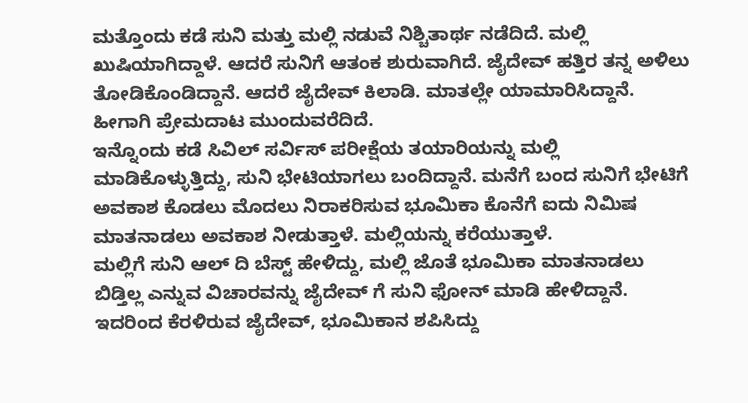ಮತ್ತೊಂದು ಕಡೆ ಸುನಿ ಮತ್ತು ಮಲ್ಲಿ ನಡುವೆ ನಿಶ್ಚಿತಾರ್ಥ ನಡೆದಿದೆ. ಮಲ್ಲಿ ಖುಷಿಯಾಗಿದ್ದಾಳೆ. ಆದರೆ ಸುನಿಗೆ ಆತಂಕ ಶುರುವಾಗಿದೆ. ಜೈದೇವ್ ಹತ್ತಿರ ತನ್ನ ಅಳಿಲು ತೋಡಿಕೊಂಡಿದ್ದಾನೆ. ಆದರೆ ಜೈದೇವ್ ಕಿಲಾಡಿ. ಮಾತಲ್ಲೇ ಯಾಮಾರಿಸಿದ್ದಾನೆ. ಹೀಗಾಗಿ ಪ್ರೇಮದಾಟ ಮುಂದುವರೆದಿದೆ.
ಇನ್ನೊಂದು ಕಡೆ ಸಿವಿಲ್ ಸರ್ವಿಸ್ ಪರೀಕ್ಷೆಯ ತಯಾರಿಯನ್ನು ಮಲ್ಲಿ ಮಾಡಿಕೊಳ್ಳುತ್ತಿದ್ದು, ಸುನಿ ಭೇಟಿಯಾಗಲು ಬಂದಿದ್ದಾನೆ. ಮನೆಗೆ ಬಂದ ಸುನಿಗೆ ಭೇಟಿಗೆ ಅವಕಾಶ ಕೊಡಲು ಮೊದಲು ನಿರಾಕರಿಸುವ ಭೂಮಿಕಾ ಕೊನೆಗೆ ಐದು ನಿಮಿಷ ಮಾತನಾಡಲು ಅವಕಾಶ ನೀಡುತ್ತಾಳೆ. ಮಲ್ಲಿಯನ್ನು ಕರೆಯುತ್ತಾಳೆ.
ಮಲ್ಲಿಗೆ ಸುನಿ ಆಲ್ ದಿ ಬೆಸ್ಟ್ ಹೇಳಿದ್ದು, ಮಲ್ಲಿ ಜೊತೆ ಭೂಮಿಕಾ ಮಾತನಾಡಲು ಬಿಡ್ತಿಲ್ಲ ಎನ್ನುವ ವಿಚಾರವನ್ನು ಜೈದೇವ್ ಗೆ ಸುನಿ ಫೋನ್ ಮಾಡಿ ಹೇಳಿದ್ದಾನೆ.
ಇದರಿಂದ ಕೆರಳಿರುವ ಜೈದೇವ್, ಭೂಮಿಕಾನ ಶಪಿಸಿದ್ದು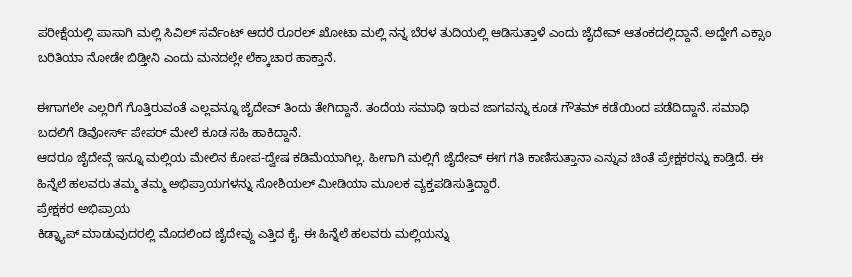ಪರೀಕ್ಷೆಯಲ್ಲಿ ಪಾಸಾಗಿ ಮಲ್ಲಿ ಸಿವಿಲ್ ಸರ್ವೆಂಟ್ ಆದರೆ ರೂರಲ್ ಖೋಟಾ ಮಲ್ಲಿ ನನ್ನ ಬೆರಳ ತುದಿಯಲ್ಲಿ ಆಡಿಸುತ್ತಾಳೆ ಎಂದು ಜೈದೇವ್ ಆತಂಕದಲ್ಲಿದ್ದಾನೆ. ಅದ್ಹೇಗೆ ಎಕ್ಸಾಂ ಬರಿತಿಯಾ ನೋಡೇ ಬಿಡ್ತೀನಿ ಎಂದು ಮನದಲ್ಲೇ ಲೆಕ್ಕಾಚಾರ ಹಾಕ್ತಾನೆ.

ಈಗಾಗಲೇ ಎಲ್ಲರಿಗೆ ಗೊತ್ತಿರುವಂತೆ ಎಲ್ಲವನ್ನೂ ಜೈದೇವ್ ತಿಂದು ತೇಗಿದ್ದಾನೆ. ತಂದೆಯ ಸಮಾಧಿ ಇರುವ ಜಾಗವನ್ನು ಕೂಡ ಗೌತಮ್ ಕಡೆಯಿಂದ ಪಡೆದಿದ್ದಾನೆ. ಸಮಾಧಿ ಬದಲಿಗೆ ಡಿವೋರ್ಸ್ ಪೇಪರ್ ಮೇಲೆ ಕೂಡ ಸಹಿ ಹಾಕಿದ್ದಾನೆ.
ಆದರೂ ಜೈದೇವ್ಗೆ ಇನ್ನೂ ಮಲ್ಲಿಯ ಮೇಲಿನ ಕೋಪ-ದ್ವೇಷ ಕಡಿಮೆಯಾಗಿಲ್ಲ. ಹೀಗಾಗಿ ಮಲ್ಲಿಗೆ ಜೈದೇವ್ ಈಗ ಗತಿ ಕಾಣಿಸುತ್ತಾನಾ ಎನ್ನುವ ಚಿಂತೆ ಪ್ರೇಕ್ಷಕರನ್ನು ಕಾಡ್ತಿದೆ. ಈ ಹಿನ್ನೆಲೆ ಹಲವರು ತಮ್ಮ ತಮ್ಮ ಅಭಿಪ್ರಾಯಗಳನ್ನು ಸೋಶಿಯಲ್ ಮೀಡಿಯಾ ಮೂಲಕ ವ್ಯಕ್ತಪಡಿಸುತ್ತಿದ್ದಾರೆ.
ಪ್ರೇಕ್ಷಕರ ಅಭಿಪ್ರಾಯ
ಕಿಡ್ನ್ಯಾಪ್ ಮಾಡುವುದರಲ್ಲಿ ಮೊದಲಿಂದ ಜೈದೇವ್ದು ಎತ್ತಿದ ಕೈ. ಈ ಹಿನ್ನೆಲೆ ಹಲವರು ಮಲ್ಲಿಯನ್ನು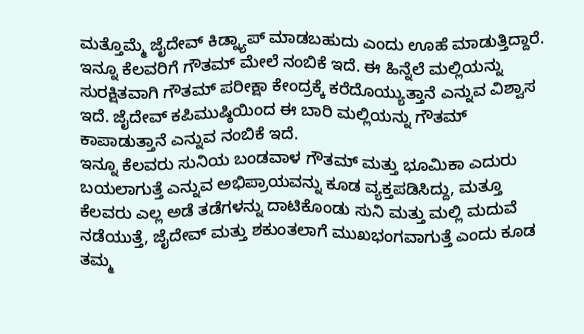ಮತ್ತೊಮ್ಮೆ ಜೈದೇವ್ ಕಿಡ್ನ್ಯಾಪ್ ಮಾಡಬಹುದು ಎಂದು ಊಹೆ ಮಾಡುತ್ತಿದ್ದಾರೆ. ಇನ್ನೂ ಕೆಲವರಿಗೆ ಗೌತಮ್ ಮೇಲೆ ನಂಬಿಕೆ ಇದೆ. ಈ ಹಿನ್ನೆಲೆ ಮಲ್ಲಿಯನ್ನು ಸುರಕ್ಷಿತವಾಗಿ ಗೌತಮ್ ಪರೀಕ್ಷಾ ಕೇಂದ್ರಕ್ಕೆ ಕರೆದೊಯ್ಯುತ್ತಾನೆ ಎನ್ನುವ ವಿಶ್ವಾಸ ಇದೆ. ಜೈದೇವ್ ಕಪಿಮುಷ್ಠಿಯಿಂದ ಈ ಬಾರಿ ಮಲ್ಲಿಯನ್ನು ಗೌತಮ್ ಕಾಪಾಡುತ್ತಾನೆ ಎನ್ನುವ ನಂಬಿಕೆ ಇದೆ.
ಇನ್ನೂ ಕೆಲವರು ಸುನಿಯ ಬಂಡವಾಳ ಗೌತಮ್ ಮತ್ತು ಭೂಮಿಕಾ ಎದುರು ಬಯಲಾಗುತ್ತೆ ಎನ್ನುವ ಅಭಿಪ್ರಾಯವನ್ನು ಕೂಡ ವ್ಯಕ್ತಪಡಿಸಿದ್ದು, ಮತ್ತೂ ಕೆಲವರು ಎಲ್ಲ ಅಡೆ ತಡೆಗಳನ್ನು ದಾಟಿಕೊಂಡು ಸುನಿ ಮತ್ತು ಮಲ್ಲಿ ಮದುವೆ ನಡೆಯುತ್ತೆ, ಜೈದೇವ್ ಮತ್ತು ಶಕುಂತಲಾಗೆ ಮುಖಭಂಗವಾಗುತ್ತೆ ಎಂದು ಕೂಡ ತಮ್ಮ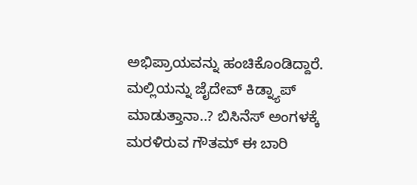ಅಭಿಪ್ರಾಯವನ್ನು ಹಂಚಿಕೊಂಡಿದ್ದಾರೆ. ಮಲ್ಲಿಯನ್ನು ಜೈದೇವ್ ಕಿಡ್ನ್ಯಾಪ್ ಮಾಡುತ್ತಾನಾ..? ಬಿಸಿನೆಸ್ ಅಂಗಳಕ್ಕೆ ಮರಳಿರುವ ಗೌತಮ್ ಈ ಬಾರಿ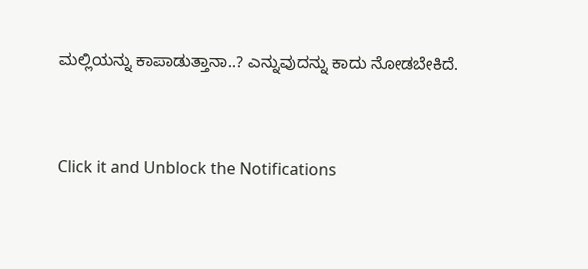ಮಲ್ಲಿಯನ್ನು ಕಾಪಾಡುತ್ತಾನಾ..? ಎನ್ನುವುದನ್ನು ಕಾದು ನೋಡಬೇಕಿದೆ.


Click it and Unblock the Notifications